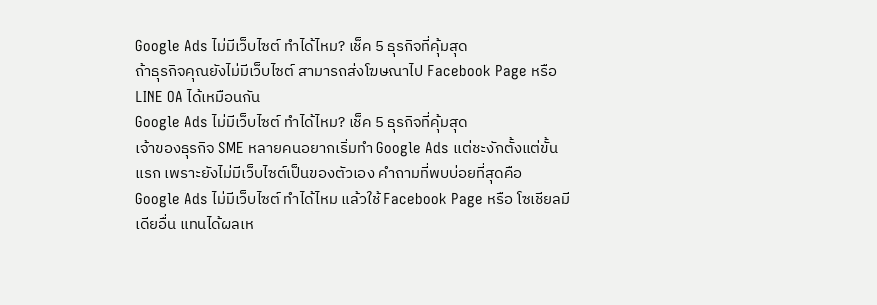Google Ads ไม่มีเว็บไซต์ ทำได้ไหม? เช็ค 5 ธุรกิจที่คุ้มสุด
ถ้าธุรกิจคุณยังไม่มีเว็บไซต์ สามารถส่งโฆษณาไป Facebook Page หรือ LINE OA ได้เหมือนกัน
Google Ads ไม่มีเว็บไซต์ ทำได้ไหม? เช็ค 5 ธุรกิจที่คุ้มสุด
เจ้าของธุรกิจ SME หลายคนอยากเริ่มทำ Google Ads แต่ชะงักตั้งแต่ขั้นแรก เพราะยังไม่มีเว็บไซต์เป็นของตัวเอง คำถามที่พบบ่อยที่สุดคือ Google Ads ไม่มีเว็บไซต์ ทำได้ไหม แล้วใช้ Facebook Page หรือ โซเชียลมีเดียอื่น แทนได้ผลเห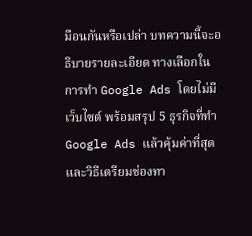มือนกันหรือเปล่า บทความนี้จะอธิบายรายละเอียด ทางเลือกในการทำ Google Ads โดยไม่มีเว็บไซต์ พร้อมสรุป 5 ธุรกิจที่ทำ Google Ads แล้วคุ้มค่าที่สุด และวิธีเตรียมช่องทา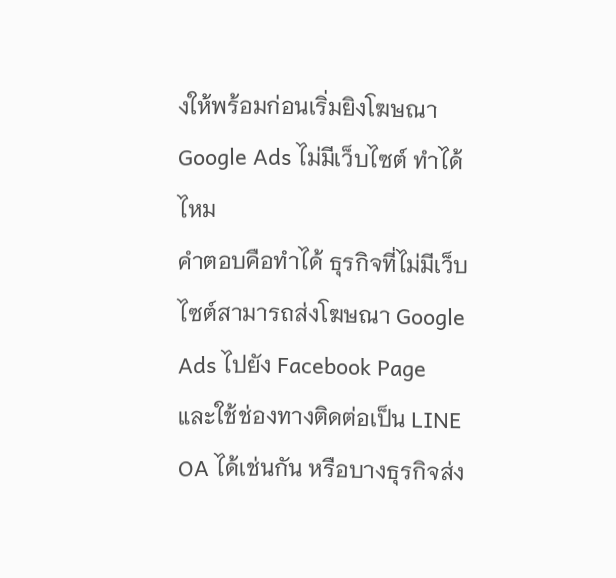งให้พร้อมก่อนเริ่มยิงโฆษณา
Google Ads ไม่มีเว็บไซต์ ทำได้ไหม
คำตอบคือทำได้ ธุรกิจที่ไม่มีเว็บไซต์สามารถส่งโฆษณา Google Ads ไปยัง Facebook Page และใช้ช่องทางติดต่อเป็น LINE OA ได้เช่นกัน หรือบางธุรกิจส่ง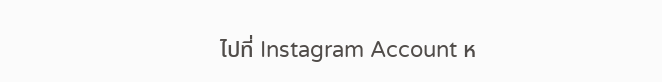ไปที่ Instagram Account ห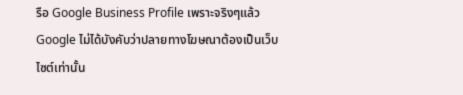รือ Google Business Profile เพราะจริงๆแล้ว Google ไม่ได้บังคับว่าปลายทางโฆษณาต้องเป็นเว็บไซต์เท่านั้น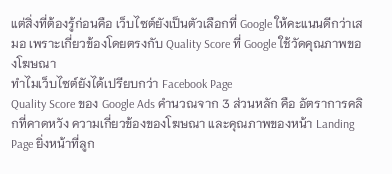แต่สิ่งที่ต้องรู้ก่อนคือ เว็บไซต์ยังเป็นตัวเลือกที่ Google ให้คะแนนดีกว่าเสมอ เพราะเกี่ยวข้องโดยตรงกับ Quality Score ที่ Google ใช้วัดคุณภาพของโฆษณา
ทำไมเว็บไซต์ยังได้เปรียบกว่า Facebook Page
Quality Score ของ Google Ads คำนวณจาก 3 ส่วนหลัก คือ อัตราการคลิกที่คาดหวัง ความเกี่ยวข้องของโฆษณา และคุณภาพของหน้า Landing Page ยิ่งหน้าที่ลูก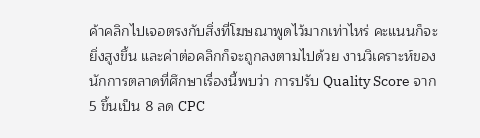ค้าคลิกไปเจอตรงกับสิ่งที่โฆษณาพูดไว้มากเท่าไหร่ คะแนนก็จะยิ่งสูงขึ้น และค่าต่อคลิกก็จะถูกลงตามไปด้วย งานวิเคราะห์ของนักการตลาดที่ศึกษาเรื่องนี้พบว่า การปรับ Quality Score จาก 5 ขึ้นเป็น 8 ลด CPC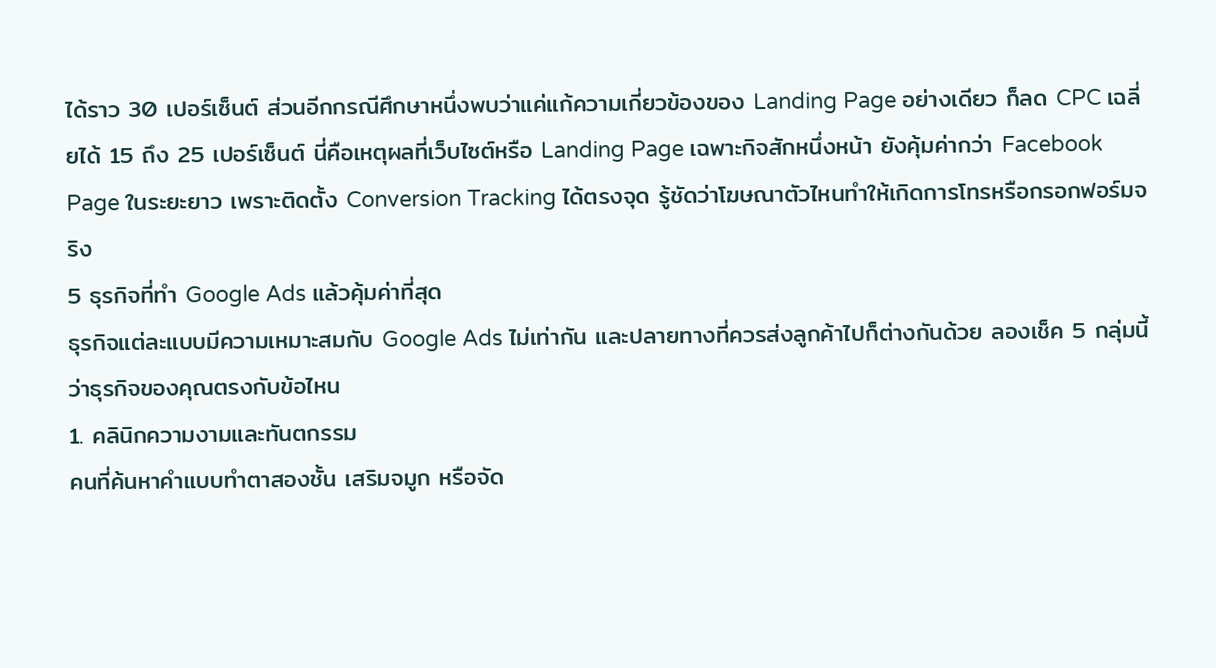ได้ราว 30 เปอร์เซ็นต์ ส่วนอีกกรณีศึกษาหนึ่งพบว่าแค่แก้ความเกี่ยวข้องของ Landing Page อย่างเดียว ก็ลด CPC เฉลี่ยได้ 15 ถึง 25 เปอร์เซ็นต์ นี่คือเหตุผลที่เว็บไซต์หรือ Landing Page เฉพาะกิจสักหนึ่งหน้า ยังคุ้มค่ากว่า Facebook Page ในระยะยาว เพราะติดตั้ง Conversion Tracking ได้ตรงจุด รู้ชัดว่าโฆษณาตัวไหนทำให้เกิดการโทรหรือกรอกฟอร์มจริง
5 ธุรกิจที่ทำ Google Ads แล้วคุ้มค่าที่สุด
ธุรกิจแต่ละแบบมีความเหมาะสมกับ Google Ads ไม่เท่ากัน และปลายทางที่ควรส่งลูกค้าไปก็ต่างกันด้วย ลองเช็ค 5 กลุ่มนี้ว่าธุรกิจของคุณตรงกับข้อไหน
1. คลินิกความงามและทันตกรรม
คนที่ค้นหาคำแบบทำตาสองชั้น เสริมจมูก หรือจัด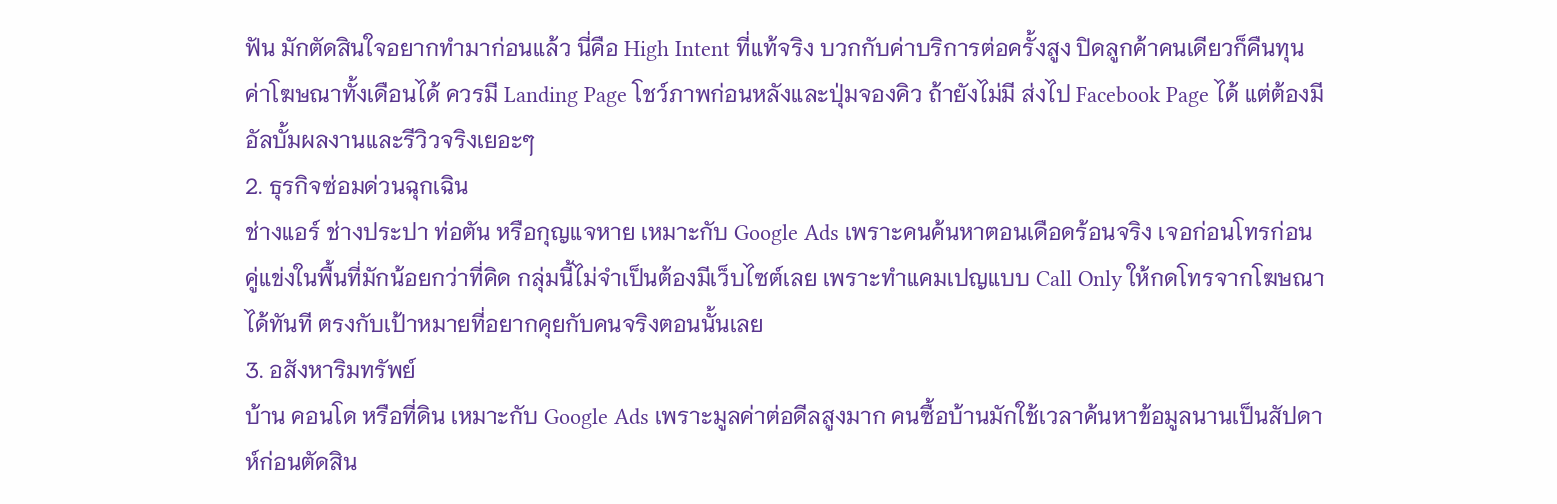ฟัน มักตัดสินใจอยากทำมาก่อนแล้ว นี่คือ High Intent ที่แท้จริง บวกกับค่าบริการต่อครั้งสูง ปิดลูกค้าคนเดียวก็คืนทุนค่าโฆษณาทั้งเดือนได้ ควรมี Landing Page โชว์ภาพก่อนหลังและปุ่มจองคิว ถ้ายังไม่มี ส่งไป Facebook Page ได้ แต่ต้องมีอัลบั้มผลงานและรีวิวจริงเยอะๆ
2. ธุรกิจซ่อมด่วนฉุกเฉิน
ช่างแอร์ ช่างประปา ท่อตัน หรือกุญแจหาย เหมาะกับ Google Ads เพราะคนค้นหาตอนเดือดร้อนจริง เจอก่อนโทรก่อน คู่แข่งในพื้นที่มักน้อยกว่าที่คิด กลุ่มนี้ไม่จำเป็นต้องมีเว็บไซต์เลย เพราะทำแคมเปญแบบ Call Only ให้กดโทรจากโฆษณาได้ทันที ตรงกับเป้าหมายที่อยากคุยกับคนจริงตอนนั้นเลย
3. อสังหาริมทรัพย์
บ้าน คอนโด หรือที่ดิน เหมาะกับ Google Ads เพราะมูลค่าต่อดีลสูงมาก คนซื้อบ้านมักใช้เวลาค้นหาข้อมูลนานเป็นสัปดาห์ก่อนตัดสิน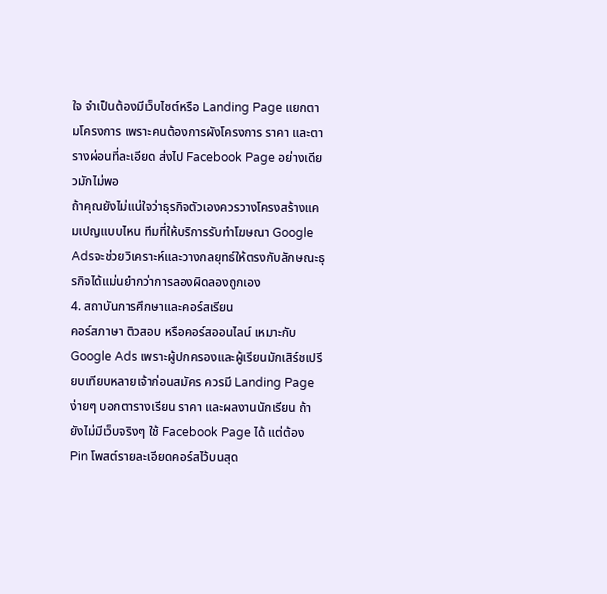ใจ จำเป็นต้องมีเว็บไซต์หรือ Landing Page แยกตามโครงการ เพราะคนต้องการผังโครงการ ราคา และตารางผ่อนที่ละเอียด ส่งไป Facebook Page อย่างเดียวมักไม่พอ
ถ้าคุณยังไม่แน่ใจว่าธุรกิจตัวเองควรวางโครงสร้างแคมเปญแบบไหน ทีมที่ให้บริการรับทำโฆษณา Google Adsจะช่วยวิเคราะห์และวางกลยุทธ์ให้ตรงกับลักษณะธุรกิจได้แม่นยำกว่าการลองผิดลองถูกเอง
4. สถาบันการศึกษาและคอร์สเรียน
คอร์สภาษา ติวสอบ หรือคอร์สออนไลน์ เหมาะกับ Google Ads เพราะผู้ปกครองและผู้เรียนมักเสิร์ชเปรียบเทียบหลายเจ้าก่อนสมัคร ควรมี Landing Page ง่ายๆ บอกตารางเรียน ราคา และผลงานนักเรียน ถ้ายังไม่มีเว็บจริงๆ ใช้ Facebook Page ได้ แต่ต้อง Pin โพสต์รายละเอียดคอร์สไว้บนสุด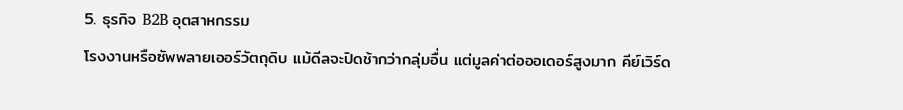5. ธุรกิจ B2B อุตสาหกรรม
โรงงานหรือซัพพลายเออร์วัตถุดิบ แม้ดีลจะปิดช้ากว่ากลุ่มอื่น แต่มูลค่าต่อออเดอร์สูงมาก คีย์เวิร์ด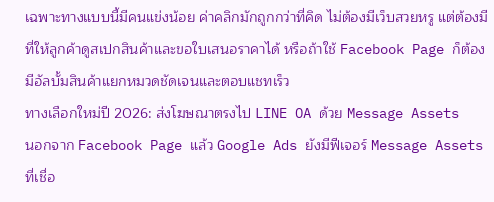เฉพาะทางแบบนี้มีคนแข่งน้อย ค่าคลิกมักถูกกว่าที่คิด ไม่ต้องมีเว็บสวยหรู แต่ต้องมีที่ให้ลูกค้าดูสเปกสินค้าและขอใบเสนอราคาได้ หรือถ้าใช้ Facebook Page ก็ต้องมีอัลบั้มสินค้าแยกหมวดชัดเจนและตอบแชทเร็ว
ทางเลือกใหม่ปี 2026: ส่งโฆษณาตรงไป LINE OA ด้วย Message Assets
นอกจาก Facebook Page แล้ว Google Ads ยังมีฟีเจอร์ Message Assets ที่เชื่อ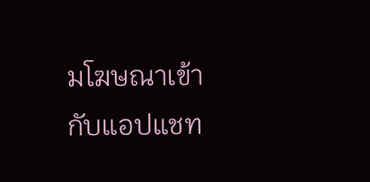มโฆษณาเข้ากับแอปแชท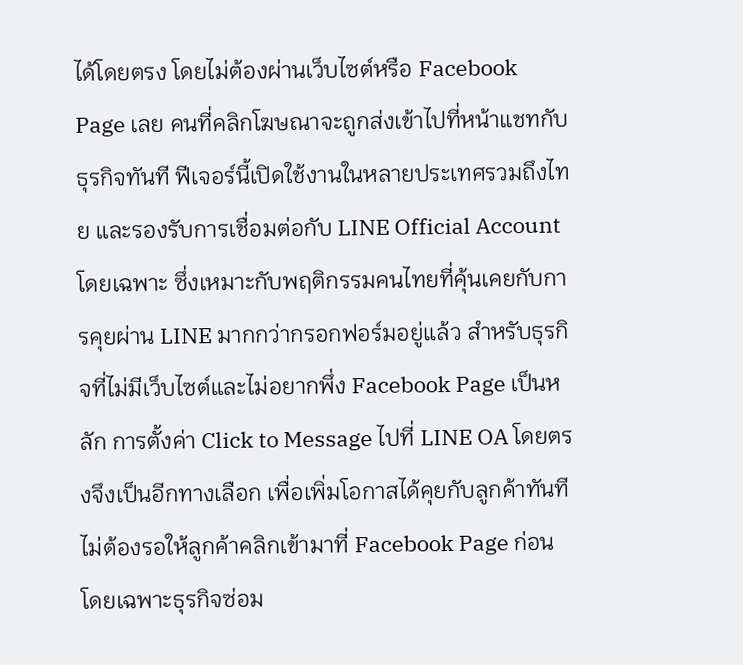ได้โดยตรง โดยไม่ต้องผ่านเว็บไซต์หรือ Facebook Page เลย คนที่คลิกโฆษณาจะถูกส่งเข้าไปที่หน้าแชทกับธุรกิจทันที ฟีเจอร์นี้เปิดใช้งานในหลายประเทศรวมถึงไทย และรองรับการเชื่อมต่อกับ LINE Official Account โดยเฉพาะ ซึ่งเหมาะกับพฤติกรรมคนไทยที่คุ้นเคยกับการคุยผ่าน LINE มากกว่ากรอกฟอร์มอยู่แล้ว สำหรับธุรกิจที่ไม่มีเว็บไซต์และไม่อยากพึ่ง Facebook Page เป็นหลัก การตั้งค่า Click to Message ไปที่ LINE OA โดยตรงจึงเป็นอีกทางเลือก เพื่อเพิ่มโอกาสได้คุยกับลูกค้าทันที ไม่ต้องรอให้ลูกค้าคลิกเข้ามาที่ Facebook Page ก่อน โดยเฉพาะธุรกิจซ่อม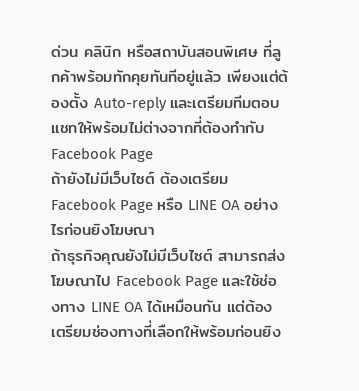ด่วน คลินิก หรือสถาบันสอนพิเศษ ที่ลูกค้าพร้อมทักคุยทันทีอยู่แล้ว เพียงแต่ต้องตั้ง Auto-reply และเตรียมทีมตอบแชทให้พร้อมไม่ต่างจากที่ต้องทำกับ Facebook Page
ถ้ายังไม่มีเว็บไซต์ ต้องเตรียม Facebook Page หรือ LINE OA อย่างไรก่อนยิงโฆษณา
ถ้าธุรกิจคุณยังไม่มีเว็บไซต์ สามารถส่งโฆษณาไป Facebook Page และใช้ช่องทาง LINE OA ได้เหมือนกัน แต่ต้องเตรียมช่องทางที่เลือกให้พร้อมก่อนยิง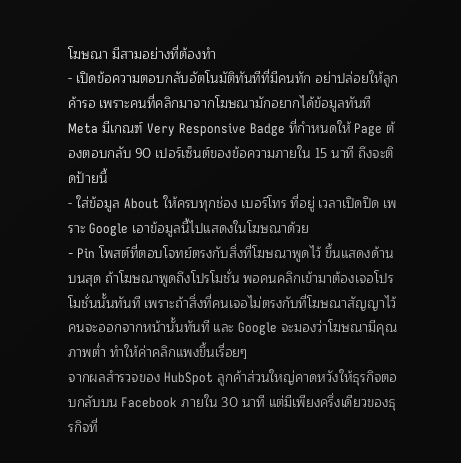โฆษณา มีสามอย่างที่ต้องทำ
- เปิดข้อความตอบกลับอัตโนมัติทันทีที่มีคนทัก อย่าปล่อยให้ลูกค้ารอ เพราะคนที่คลิกมาจากโฆษณามักอยากได้ข้อมูลทันที Meta มีเกณฑ์ Very Responsive Badge ที่กำหนดให้ Page ต้องตอบกลับ 90 เปอร์เซ็นต์ของข้อความภายใน 15 นาที ถึงจะติดป้ายนี้
- ใส่ข้อมูล About ให้ครบทุกช่อง เบอร์โทร ที่อยู่ เวลาเปิดปิด เพราะ Google เอาข้อมูลนี้ไปแสดงในโฆษณาด้วย
- Pin โพสต์ที่ตอบโจทย์ตรงกับสิ่งที่โฆษณาพูดไว้ ขึ้นแสดงด้านบนสุด ถ้าโฆษณาพูดถึงโปรโมชั่น พอคนคลิกเข้ามาต้องเจอโปรโมชั่นนั้นทันที เพราะถ้าสิ่งที่คนเจอไม่ตรงกับที่โฆษณาสัญญาไว้ คนจะออกจากหน้านั้นทันที และ Google จะมองว่าโฆษณามีคุณภาพต่ำ ทำให้ค่าคลิกแพงขึ้นเรื่อยๆ
จากผลสำรวจของ HubSpot ลูกค้าส่วนใหญ่คาดหวังให้ธุรกิจตอบกลับบน Facebook ภายใน 30 นาที แต่มีเพียงครึ่งเดียวของธุรกิจที่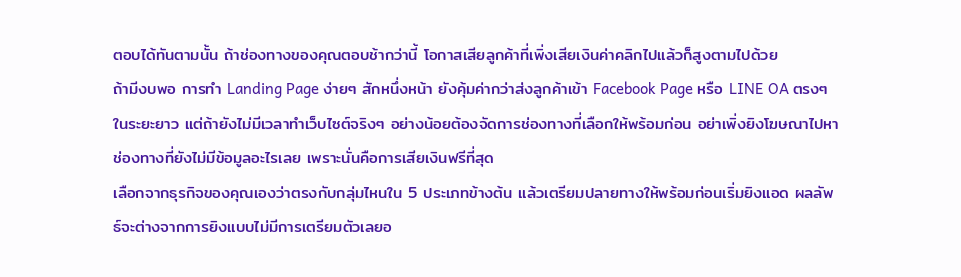ตอบได้ทันตามนั้น ถ้าช่องทางของคุณตอบช้ากว่านี้ โอกาสเสียลูกค้าที่เพิ่งเสียเงินค่าคลิกไปแล้วก็สูงตามไปด้วย
ถ้ามีงบพอ การทำ Landing Page ง่ายๆ สักหนึ่งหน้า ยังคุ้มค่ากว่าส่งลูกค้าเข้า Facebook Page หรือ LINE OA ตรงๆ ในระยะยาว แต่ถ้ายังไม่มีเวลาทำเว็บไซต์จริงๆ อย่างน้อยต้องจัดการช่องทางที่เลือกให้พร้อมก่อน อย่าเพิ่งยิงโฆษณาไปหาช่องทางที่ยังไม่มีข้อมูลอะไรเลย เพราะนั่นคือการเสียเงินฟรีที่สุด
เลือกจากธุรกิจของคุณเองว่าตรงกับกลุ่มไหนใน 5 ประเภทข้างต้น แล้วเตรียมปลายทางให้พร้อมก่อนเริ่มยิงแอด ผลลัพธ์จะต่างจากการยิงแบบไม่มีการเตรียมตัวเลยอ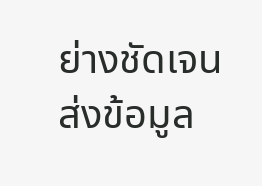ย่างชัดเจน
ส่งข้อมูล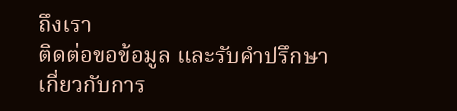ถึงเรา
ติดต่อขอข้อมูล และรับคำปรึกษาเกี่ยวกับการ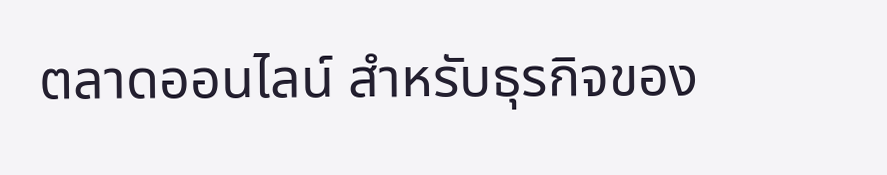ตลาดออนไลน์ สำหรับธุรกิจของ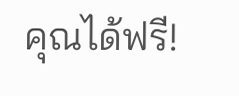คุณได้ฟรี!